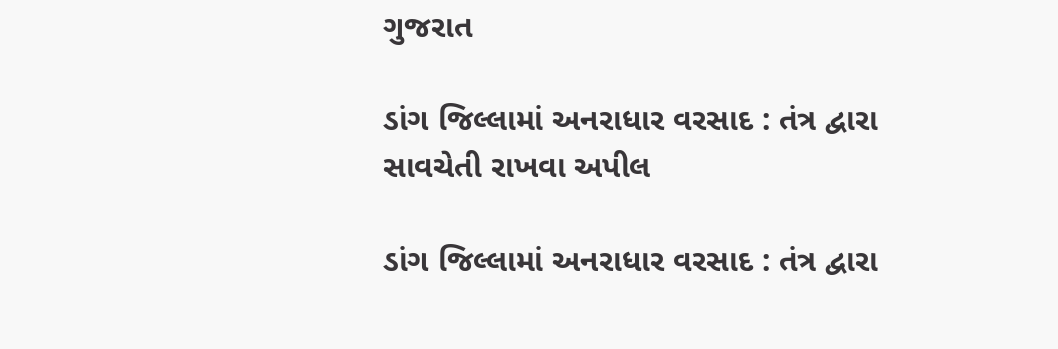ગુજરાત

ડાંગ જિલ્લામાં અનરાધાર વરસાદ : તંત્ર દ્વારા સાવચેતી રાખવા અપીલ

ડાંગ જિલ્લામાં અનરાધાર વરસાદ : તંત્ર દ્વારા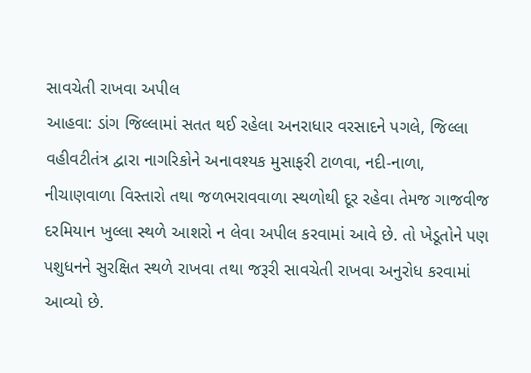સાવચેતી રાખવા અપીલ
આહવા: ડાંગ જિલ્લામાં સતત થઈ રહેલા અનરાધાર વરસાદને પગલે, જિલ્લા વહીવટીતંત્ર દ્વારા નાગરિકોને અનાવશ્યક મુસાફરી ટાળવા, નદી-નાળા, નીચાણવાળા વિસ્તારો તથા જળભરાવવાળા સ્થળોથી દૂર રહેવા તેમજ ગાજવીજ દરમિયાન ખુલ્લા સ્થળે આશરો ન લેવા અપીલ કરવામાં આવે છે. તો ખેડૂતોને પણ પશુધનને સુરક્ષિત સ્થળે રાખવા તથા જરૂરી સાવચેતી રાખવા અનુરોધ કરવામાં આવ્યો છે.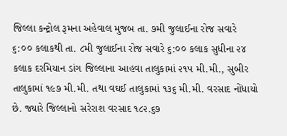જિલ્લા કન્ટ્રોલ રૂમના અહેવાલ મુજબ તા. ૭મી જુલાઈના રોજ સવારે ૬:૦૦ કલાકથી તા. ૮મી જુલાઈના રોજ સવારે ૬:૦૦ કલાક સુધીના ૨૪ કલાક દરમિયાન ડાંગ જિલ્લાના આહવા તાલુકામાં ૨૧૫ મી.મી., સુબીર તાલુકામાં ૧૯૭ મી.મી. તથા વઘઈ તાલુકામાં ૧૩૬ મી.મી. વરસાદ નોંધાયો છે. જ્યારે જિલ્લાનો સરેરાશ વરસાદ ૧૮૨.૬૭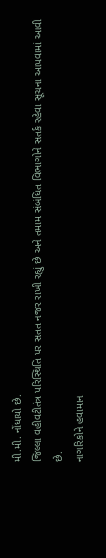મી.મી. નોંધાયો છે.
જિલ્લા વહીવટીતંત્ર પરિસ્થિતિ પર સતત નજર રાખી રહ્યું છે અને તમામ સંબંધિત વિભાગોને સતર્ક રહેવા સૂચના આપવામાં આવી છે.
નાગરિકોને હવામાન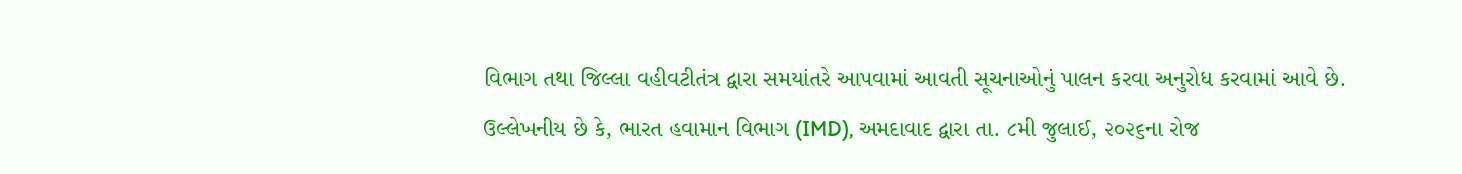વિભાગ તથા જિલ્લા વહીવટીતંત્ર દ્વારા સમયાંતરે આપવામાં આવતી સૂચનાઓનું પાલન કરવા અનુરોધ કરવામાં આવે છે.
ઉલ્લેખનીય છે કે, ભારત હવામાન વિભાગ (IMD), અમદાવાદ દ્વારા તા. ૮મી જુલાઈ, ૨૦૨૬ના રોજ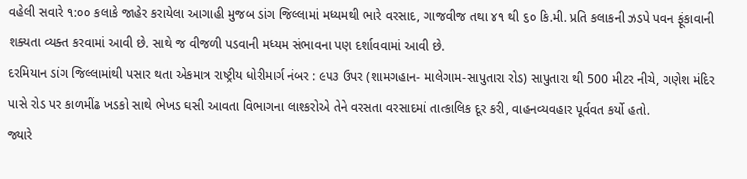વહેલી સવારે ૧:૦૦ કલાકે જાહેર કરાયેલા આગાહી મુજબ ડાંગ જિલ્લામાં મધ્યમથી ભારે વરસાદ, ગાજવીજ તથા ૪૧ થી ૬૦ કિ.મી. પ્રતિ કલાકની ઝડપે પવન ફૂંકાવાની શક્યતા વ્યક્ત કરવામાં આવી છે. સાથે જ વીજળી પડવાની મધ્યમ સંભાવના પણ દર્શાવવામાં આવી છે.
દરમિયાન ડાંગ જિલ્લામાંથી પસાર થતા એકમાત્ર રાષ્ટ્રીય ધોરીમાર્ગ નંબર : ૯૫૩ ઉપર (શામગહાન- માલેગામ-સાપુતારા રોડ) સાપુતારા થી 500 મીટર નીચે, ગણેશ મંદિર પાસે રોડ પર કાળમીંઢ ખડકો સાથે ભેખડ ઘસી આવતા વિભાગના લાશ્કરોએ તેને વરસતા વરસાદમાં તાત્કાલિક દૂર કરી, વાહનવ્યવહાર પૂર્વવત કર્યો હતો.
જ્યારે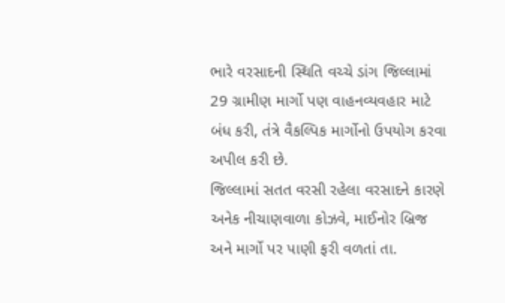ભારે વરસાદની સ્થિતિ વચ્ચે ડાંગ જિલ્લામાં 29 ગ્રામીણ માર્ગો પણ વાહનવ્યવહાર માટે બંધ કરી, તંત્રે વૈકલ્પિક માર્ગોનો ઉપયોગ કરવા અપીલ કરી છે.
જિલ્લામાં સતત વરસી રહેલા વરસાદને કારણે અનેક નીચાણવાળા કોઝવે, માઈનોર બ્રિજ અને માર્ગો પર પાણી ફરી વળતાં તા.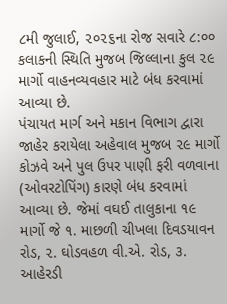૮મી જુલાઈ, ૨૦૨૬ના રોજ સવારે ૮:૦૦ કલાકની સ્થિતિ મુજબ જિલ્લાના કુલ ૨૯ માર્ગો વાહનવ્યવહાર માટે બંધ કરવામાં આવ્યા છે.
પંચાયત માર્ગ અને મકાન વિભાગ દ્વારા જાહેર કરાયેલા અહેવાલ મુજબ ૨૯ માર્ગો કોઝવે અને પુલ ઉપર પાણી ફરી વળવાના (ઓવરટોપિંગ) કારણે બંધ કરવામાં આવ્યા છે. જેમાં વઘઈ તાલુકાના ૧૯ માર્ગો જે ૧. માછળી ચીખલા દિવડયાવન રોડ, ૨. ઘોડવહળ વી.એ. રોડ, ૩. આહેરડી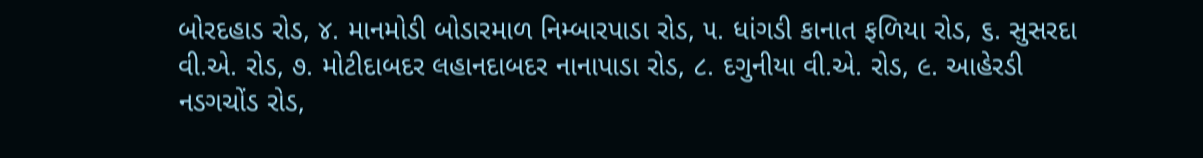બોરદહાડ રોડ, ૪. માનમોડી બોડારમાળ નિમ્બારપાડા રોડ, ૫. ધાંગડી કાનાત ફળિયા રોડ, ૬. સુસરદા વી.એ. રોડ, ૭. મોટીદાબદર લહાનદાબદર નાનાપાડા રોડ, ૮. દગુનીયા વી.એ. રોડ, ૯. આહેરડી નડગચોંડ રોડ,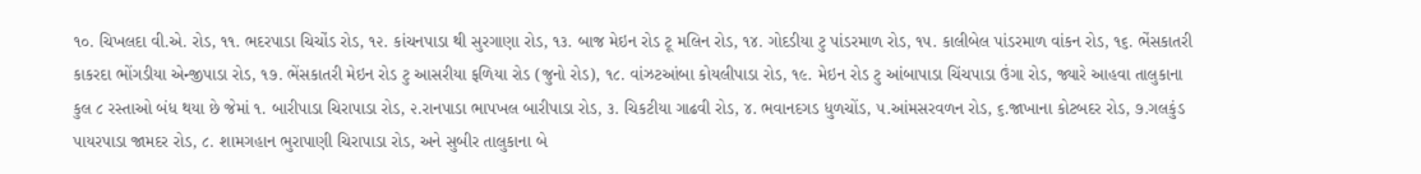૧૦. ચિખલદા વી.એ. રોડ, ૧૧. ભદરપાડા ચિચોંડ રોડ, ૧૨. કાંચનપાડા થી સુરગાણા રોડ, ૧૩. બાજ મેઇન રોડ ટૂ મલિન રોડ, ૧૪. ગોદડીયા ટુ પાંડરમાળ રોડ, ૧૫. કાલીબેલ પાંડરમાળ વાંકન રોડ, ૧૬. ભેંસકાતરી કાકરદા ભોંગડીયા એન્જીપાડા રોડ, ૧૭. ભેંસકાતરી મેઇન રોડ ટુ આસરીયા ફળિયા રોડ (જુનો રોડ), ૧૮. વાંઝટઆંબા કોયલીપાડા રોડ, ૧૯. મેઇન રોડ ટુ આંબાપાડા ચિંચપાડા ઉંગા રોડ, જ્યારે આહવા તાલુકાના કુલ ૮ રસ્તાઓ બંધ થયા છે જેમાં ૧. બારીપાડા ચિરાપાડા રોડ, ૨.રાનપાડા ભાપખલ બારીપાડા રોડ, ૩. ચિકટીયા ગાઢવી રોડ, ૪. ભવાનદગડ ધુળચોંડ, ૫.આંમસરવળન રોડ, ૬.જાખાના કોટબદર રોડ, ૭.ગલકુંડ પાયરપાડા જામદર રોડ, ૮. શામગહાન ભુરાપાણી ચિરાપાડા રોડ, અને સુબીર તાલુકાના બે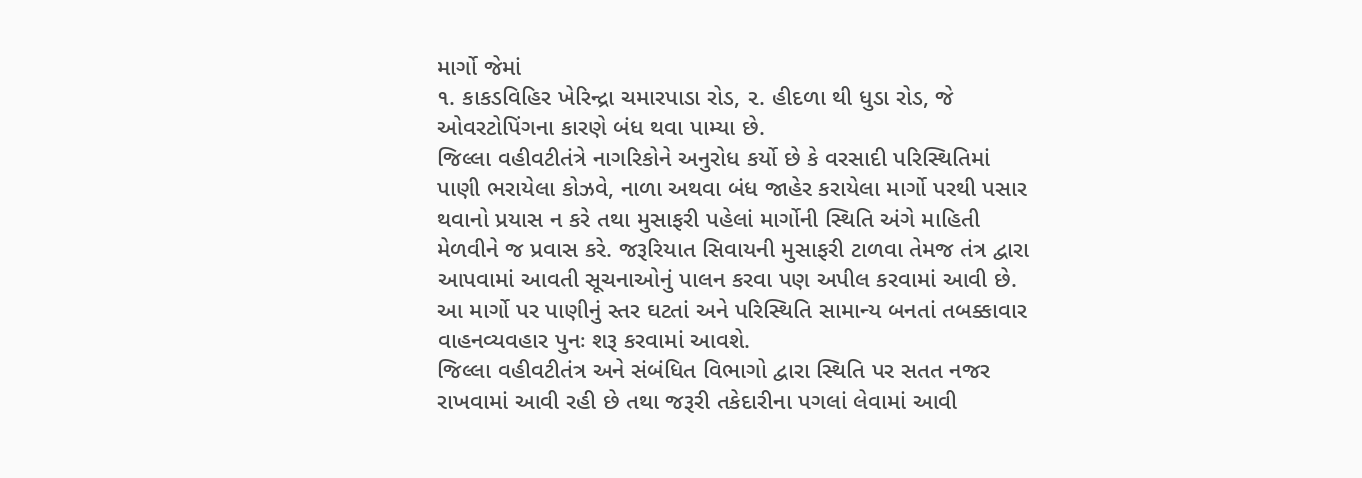માર્ગો જેમાં
૧. કાકડવિહિર ખેરિન્દ્રા ચમારપાડા રોડ, ૨. હીદળા થી ધુડા રોડ, જે ઓવરટોપિંગના કારણે બંધ થવા પામ્યા છે.
જિલ્લા વહીવટીતંત્રે નાગરિકોને અનુરોધ કર્યો છે કે વરસાદી પરિસ્થિતિમાં પાણી ભરાયેલા કોઝવે, નાળા અથવા બંધ જાહેર કરાયેલા માર્ગો પરથી પસાર થવાનો પ્રયાસ ન કરે તથા મુસાફરી પહેલાં માર્ગોની સ્થિતિ અંગે માહિતી મેળવીને જ પ્રવાસ કરે. જરૂરિયાત સિવાયની મુસાફરી ટાળવા તેમજ તંત્ર દ્વારા આપવામાં આવતી સૂચનાઓનું પાલન કરવા પણ અપીલ કરવામાં આવી છે. આ માર્ગો પર પાણીનું સ્તર ઘટતાં અને પરિસ્થિતિ સામાન્ય બનતાં તબક્કાવાર વાહનવ્યવહાર પુનઃ શરૂ કરવામાં આવશે.
જિલ્લા વહીવટીતંત્ર અને સંબંધિત વિભાગો દ્વારા સ્થિતિ પર સતત નજર રાખવામાં આવી રહી છે તથા જરૂરી તકેદારીના પગલાં લેવામાં આવી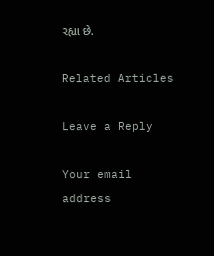રહ્યા છે.

Related Articles

Leave a Reply

Your email address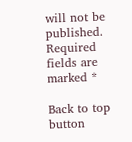will not be published. Required fields are marked *

Back to top button